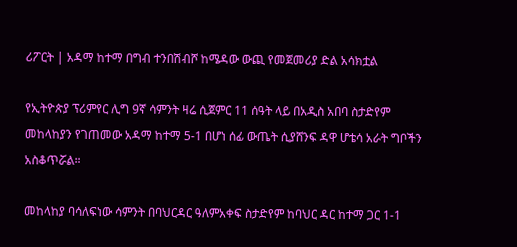ሪፖርት | አዳማ ከተማ በግብ ተንበሽብሾ ከሜዳው ውጪ የመጀመሪያ ድል አሳክቷል

የኢትዮጵያ ፕሪምየር ሊግ 9ኛ ሳምንት ዛሬ ሲጀምር 11 ሰዓት ላይ በአዲስ አበባ ስታድየም መከላከያን የገጠመው አዳማ ከተማ 5-1 በሆነ ሰፊ ውጤት ሲያሸንፍ ዳዋ ሆቴሳ አራት ግቦችን አስቆጥሯል።

መከላከያ ባሳለፍነው ሳምንት በባህርዳር ዓለምአቀፍ ስታድየም ከባህር ዳር ከተማ ጋር 1-1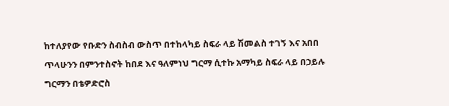ከተለያየው የቡድን ስብስብ ውስጥ በተከላካይ ስፍራ ላይ ሽመልስ ተገኝ እና አበበ ጥላሁንን በምንተስኖት ከበደ እና ዓለምነህ ግርማ ሲተኩ አማካይ ስፍራ ላይ በኃይሉ ግርማን በቴዎድሮስ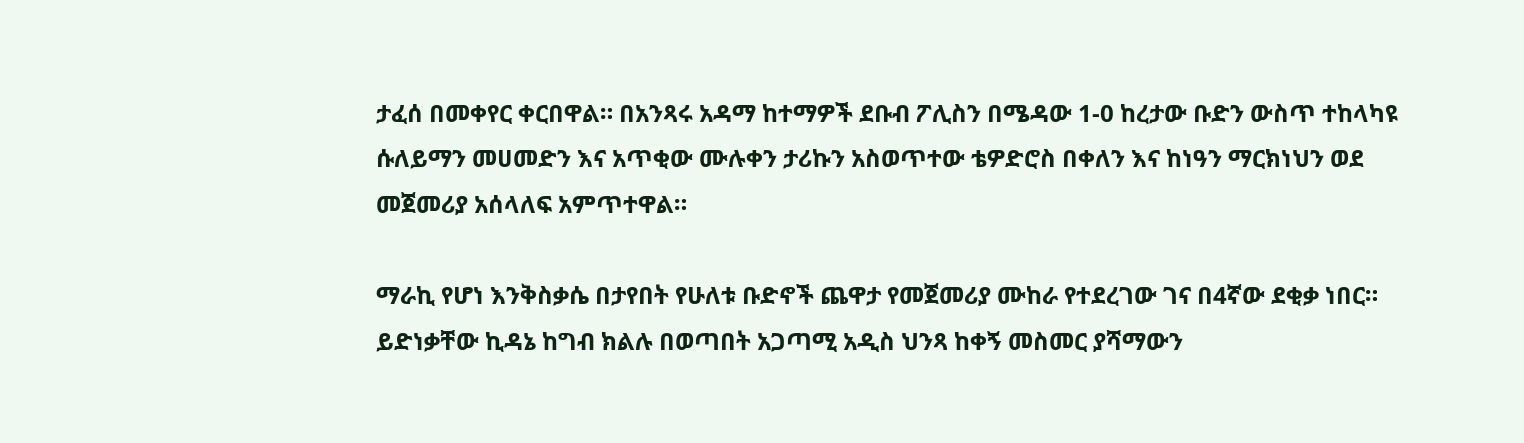ታፈሰ በመቀየር ቀርበዋል። በአንጻሩ አዳማ ከተማዎች ደቡብ ፖሊስን በሜዳው 1-0 ከረታው ቡድን ውስጥ ተከላካዩ ሱለይማን መሀመድን እና አጥቂው ሙሉቀን ታሪኩን አስወጥተው ቴዎድሮስ በቀለን እና ከነዓን ማርክነህን ወደ መጀመሪያ አሰላለፍ አምጥተዋል።

ማራኪ የሆነ እንቅስቃሴ በታየበት የሁለቱ ቡድኖች ጨዋታ የመጀመሪያ ሙከራ የተደረገው ገና በ4ኛው ደቂቃ ነበር። ይድነቃቸው ኪዳኔ ከግብ ክልሉ በወጣበት አጋጣሚ አዲስ ህንጻ ከቀኝ መስመር ያሻማውን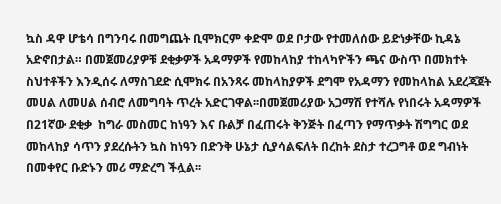ኳስ ዳዋ ሆቴሳ በግንባሩ በመግጨት ቢሞክርም ቀድሞ ወደ ቦታው የተመለሰው ይድነቃቸው ኪዳኔ አድኖበታል። በመጀመሪያዎቹ ደቂቃዎች አዳማዎች የመከላከያ ተከላካዮችን ጫና ውስጥ በመክተት ስህተቶችን እንዲሰሩ ለማስገደድ ሲሞክሩ በአንጻሩ መከላከያዎች ደግሞ የአዳማን የመከላከል አደረጃጀት መሀል ለመሀል ሰብሮ ለመግባት ጥረት አድርገዋል፡፡በመጀመሪያው አጋማሽ የተሻሉ የነበሩት አዳማዎች በ21ኛው ደቂቃ  ከግራ መስመር ከነዓን እና ቡልቻ በፈጠሩት ቅንጅት በፈጣን የማጥቃት ሽግግር ወደ መከላከያ ሳጥን ያደረሱትን ኳስ ከነዓን በድንቅ ሁኔታ ሲያሳልፍለት በረከት ደስታ ተረጋግቶ ወደ ግብነት በመቀየር ቡድኑን መሪ ማድረግ ችሏል፡፡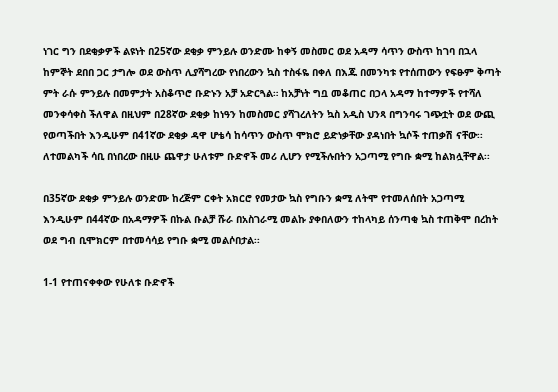ነገር ግን በደቂቃዎች ልዩነት በ25ኛው ደቂቃ ምንይሉ ወንድሙ ከቀኝ መስመር ወደ አዳማ ሳጥን ውስጥ ከገባ በኋላ ከምኞት ደበበ ጋር ታግሎ ወደ ውስጥ ሊያሻግረው የነበረውን ኳስ ተስፋዬ በቀለ በእጁ በመንካቱ የተሰጠውን የፍፁም ቅጣት ምት ራሱ ምንይሉ በመምታት አስቆጥሮ ቡድኑን አቻ አድርጓል። ከአቻነት ግቧ መቆጠር በኃላ አዳማ ከተማዎች የተሻለ መንቀሳቀስ ችለዋል በዚህም በ28ኛው ደቂቃ ከነዓን ከመስመር ያሻገረለትን ኳስ አዲስ ህንጻ በግንባሩ ገጭቷት ወደ ውጪ የወጣችበት እንዲሁም በ41ኛው ደቂቃ ዳዋ ሆቴሳ ከሳጥን ውስጥ ሞክሮ ይድነቃቸው ያዳነበት ኳሶች ተጠቃሽ ናቸው፡፡ ለተመልካች ሳቢ በነበረው በዚሁ ጨዋታ ሁለቱም ቡድኖች መሪ ሊሆን የሚችሉበትን አጋጣሚ የግቡ ቋሚ ከልክሏቸዋል፡፡

በ35ኛው ደቂቃ ምንይሉ ወንድሙ ከረጅም ርቀት አክርሮ የመታው ኳስ የግቡን ቋሚ ለትሞ የተመለሰበት አጋጣሚ እንዲሁም በ44ኛው በአዳማዎች በኩል ቡልቻ ሹራ በአስገራሚ መልኩ ያቀበለውን ተከላካይ ሰንጣቂ ኳስ ተጠቅሞ በረከት ወደ ግብ ቢሞክርም በተመሳሳይ የግቡ ቋሚ መልሶበታል፡፡

1-1 የተጠናቀቀው የሁለቱ ቡድኖች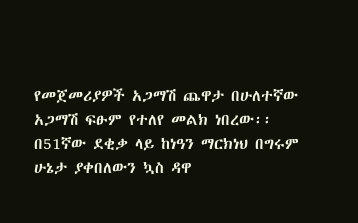የመጀመሪያዎች አጋማሽ ጨዋታ በሁለተኛው አጋማሽ ፍፁም የተለየ መልክ ነበረው፡፡ በ51ኛው ደቂቃ ላይ ከነዓን ማርክነህ በግሩም ሁኔታ ያቀበለውን ኳስ ዳዋ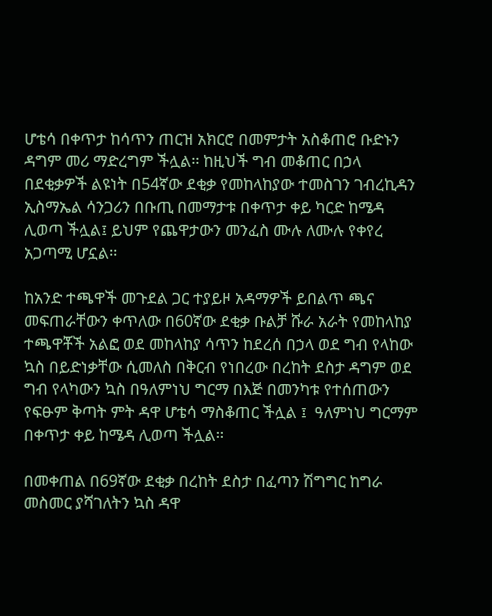ሆቴሳ በቀጥታ ከሳጥን ጠርዝ አክርሮ በመምታት አስቆጠሮ ቡድኑን ዳግም መሪ ማድረግም ችሏል፡፡ ከዚህች ግብ መቆጠር በኃላ በደቂቃዎች ልዩነት በ54ኛው ደቂቃ የመከላከያው ተመስገን ገብረኪዳን ኢስማኤል ሳንጋሪን በቡጢ በመማታቱ በቀጥታ ቀይ ካርድ ከሜዳ ሊወጣ ችሏል፤ ይህም የጨዋታውን መንፈስ ሙሉ ለሙሉ የቀየረ አጋጣሚ ሆኗል፡፡

ከአንድ ተጫዋች መጉደል ጋር ተያይዞ አዳማዎች ይበልጥ ጫና መፍጠራቸውን ቀጥለው በ60ኛው ደቂቃ ቡልቻ ሹራ አራት የመከላከያ ተጫዋቾች አልፎ ወደ መከላከያ ሳጥን ከደረሰ በኃላ ወደ ግብ የላከው ኳስ በይድነቃቸው ሲመለስ በቅርብ የነበረው በረከት ደስታ ዳግም ወደ ግብ የላካውን ኳስ በዓለምነህ ግርማ በእጅ በመንካቱ የተሰጠውን የፍፁም ቅጣት ምት ዳዋ ሆቴሳ ማስቆጠር ችሏል ፤  ዓለምነህ ግርማም በቀጥታ ቀይ ከሜዳ ሊወጣ ችሏል፡፡

በመቀጠል በ69ኛው ደቂቃ በረከት ደስታ በፈጣን ሽግግር ከግራ መስመር ያሻገለትን ኳስ ዳዋ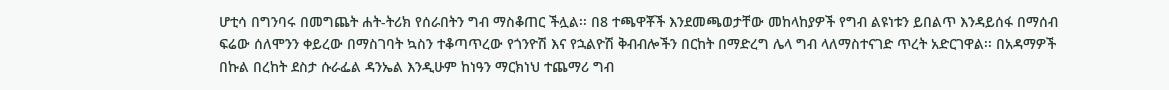ሆቲሳ በግንባሩ በመግጨት ሐት-ትሪክ የሰራበትን ግብ ማስቆጠር ችሏል፡፡ በ8 ተጫዋቾች እንደመጫወታቸው መከላከያዎች የግብ ልዩነቱን ይበልጥ እንዳይሰፋ በማሰብ ፍሬው ሰለሞንን ቀይረው በማስገባት ኳስን ተቆጣጥረው የጎንዮሽ እና የኋልዮሽ ቅብብሎችን በርከት በማድረግ ሌላ ግብ ላለማስተናገድ ጥረት አድርገዋል፡፡ በአዳማዎች በኩል በረከት ደስታ ሱራፌል ዳንኤል እንዲሁም ከነዓን ማርክነህ ተጨማሪ ግብ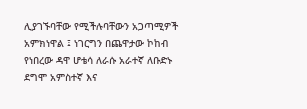ሊያገኙባቸው የሚችሉባቸውን አጋጣሚዎች አምክነዋል ፤ ነገርግን በጨዋታው ኮከብ የነበረው ዳዋ ሆቴሳ ለራሱ አራተኛ ለቡድኑ ደግሞ አምስተኛ እና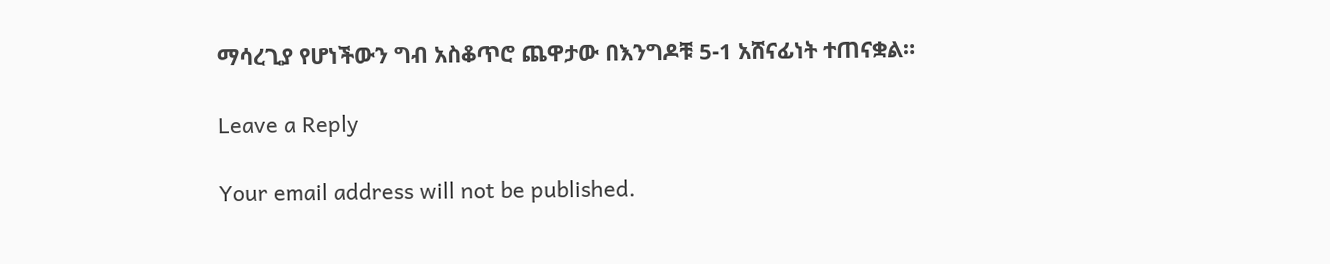ማሳረጊያ የሆነችውን ግብ አስቆጥሮ ጨዋታው በእንግዶቹ 5-1 አሸናፊነት ተጠናቋል።

Leave a Reply

Your email address will not be published.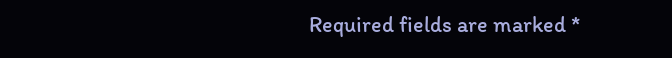Required fields are marked *